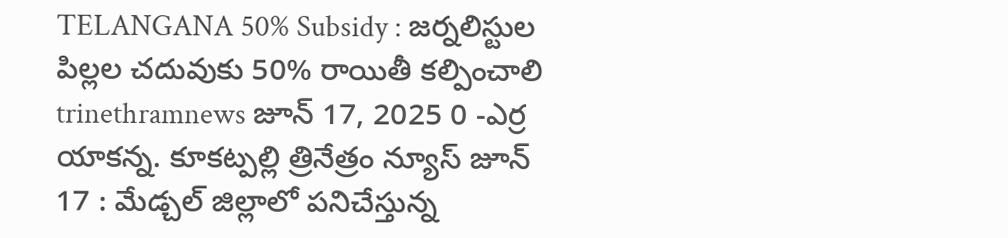TELANGANA 50% Subsidy : జర్నలిస్టుల పిల్లల చదువుకు 50% రాయితీ కల్పించాలి trinethramnews జూన్ 17, 2025 0 -ఎర్ర యాకన్న. కూకట్పల్లి త్రినేత్రం న్యూస్ జూన్ 17 : మేడ్చల్ జిల్లాలో పనిచేస్తున్న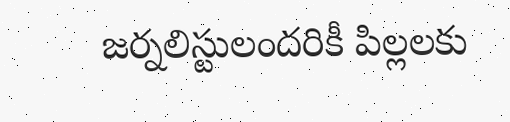జర్నలిస్టులందరికీ పిల్లలకు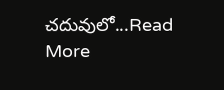చదువులో...Read More